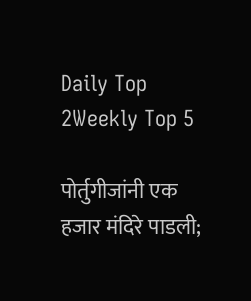Daily Top 2Weekly Top 5

पोर्तुगीजांनी एक हजार मंदिरे पाडली;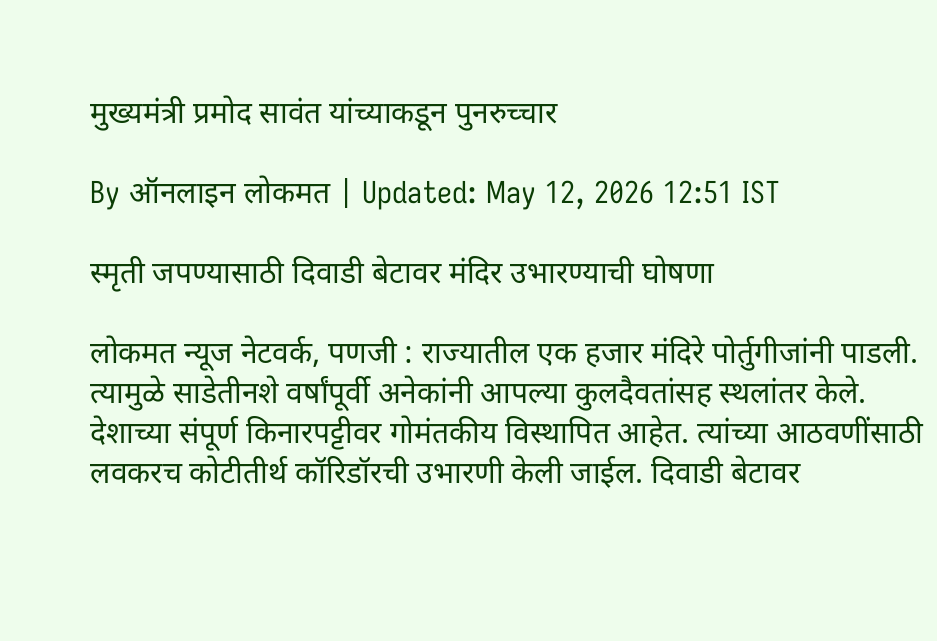मुख्यमंत्री प्रमोद सावंत यांच्याकडून पुनरुच्चार

By ऑनलाइन लोकमत | Updated: May 12, 2026 12:51 IST

स्मृती जपण्यासाठी दिवाडी बेटावर मंदिर उभारण्याची घोषणा

लोकमत न्यूज नेटवर्क, पणजी : राज्यातील एक हजार मंदिरे पोर्तुगीजांनी पाडली. त्यामुळे साडेतीनशे वर्षांपूर्वी अनेकांनी आपल्या कुलदैवतांसह स्थलांतर केले. देशाच्या संपूर्ण किनारपट्टीवर गोमंतकीय विस्थापित आहेत. त्यांच्या आठवणींसाठी लवकरच कोटीतीर्थ कॉरिडॉरची उभारणी केली जाईल. दिवाडी बेटावर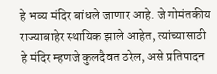हे भव्य मंदिर बांधले जाणार आहे. जे गोमंतकीय राज्याबाहेर स्थायिक झाले आहेत, त्यांच्यासाठी हे मंदिर म्हणजे कुलदैवत ठरेल, असे प्रतिपादन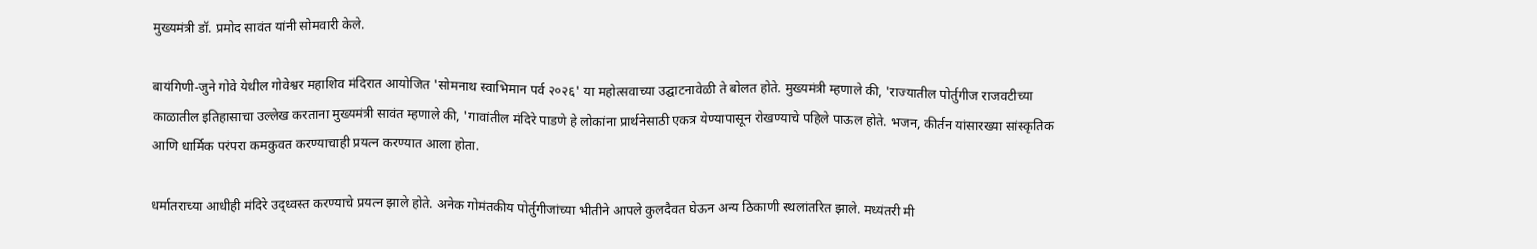मुख्यमंत्री डॉ. प्रमोद सावंत यांनी सोमवारी केले.

बायंगिणी-जुने गोवे येथील गोवेश्वर महाशिव मंदिरात आयोजित 'सोमनाथ स्वाभिमान पर्व २०२६' या महोत्सवाच्या उद्घाटनावेळी ते बोलत होते. मुख्यमंत्री म्हणाले की, 'राज्यातील पोर्तुगीज राजवटीच्या काळातील इतिहासाचा उल्लेख करताना मुख्यमंत्री सावंत म्हणाले की, 'गावांतील मंदिरे पाडणे हे लोकांना प्रार्थनेसाठी एकत्र येण्यापासून रोखण्याचे पहिले पाऊल होते. भजन, कीर्तन यांसारख्या सांस्कृतिक आणि धार्मिक परंपरा कमकुवत करण्याचाही प्रयत्न करण्यात आला होता.

धर्मातराच्या आधीही मंदिरे उद्ध्वस्त करण्याचे प्रयत्न झाले होते. अनेक गोमंतकीय पोर्तुगीजांच्या भीतीने आपले कुलदैवत घेऊन अन्य ठिकाणी स्थलांतरित झाले. मध्यंतरी मी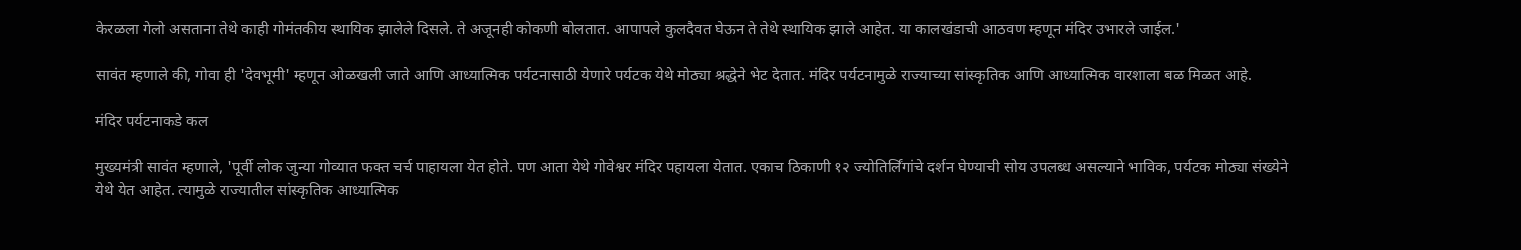केरळला गेलो असताना तेथे काही गोमंतकीय स्थायिक झालेले दिसले. ते अजूनही कोकणी बोलतात. आपापले कुलदैवत घेऊन ते तेथे स्थायिक झाले आहेत. या कालखंडाची आठवण म्हणून मंदिर उभारले जाईल.'

सावंत म्हणाले की, गोवा ही 'देवभूमी' म्हणून ओळखली जाते आणि आध्यात्मिक पर्यटनासाठी येणारे पर्यटक येथे मोठ्या श्रद्धेने भेट देतात. मंदिर पर्यटनामुळे राज्याच्या सांस्कृतिक आणि आध्यात्मिक वारशाला बळ मिळत आहे.

मंदिर पर्यटनाकडे कल

मुख्यमंत्री सावंत म्हणाले, 'पूर्वी लोक जुन्या गोव्यात फक्त चर्च पाहायला येत होते. पण आता येथे गोवेश्वर मंदिर पहायला येतात. एकाच ठिकाणी १२ ज्योतिर्लिंगांचे दर्शन घेण्याची सोय उपलब्ध असल्याने भाविक, पर्यटक मोठ्या संख्येने येथे येत आहेत. त्यामुळे राज्यातील सांस्कृतिक आध्यात्मिक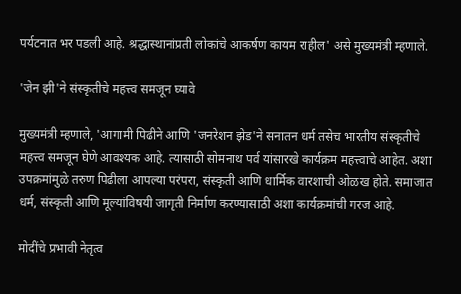पर्यटनात भर पडली आहे. श्रद्धास्थानांप्रती लोकांचे आकर्षण कायम राहील' असे मुख्यमंत्री म्हणाले.

'जेन झी'ने संस्कृतीचे महत्त्व समजून घ्यावे

मुख्यमंत्री म्हणाले, 'आगामी पिढीने आणि 'जनरेशन झेड'ने सनातन धर्म तसेच भारतीय संस्कृतीचे महत्त्व समजून घेणे आवश्यक आहे. त्यासाठी सोमनाथ पर्व यांसारखे कार्यक्रम महत्त्वाचे आहेत. अशा उपक्रमांमुळे तरुण पिढीला आपल्या परंपरा, संस्कृती आणि धार्मिक वारशाची ओळख होते. समाजात धर्म, संस्कृती आणि मूल्यांविषयी जागृती निर्माण करण्यासाठी अशा कार्यक्रमांची गरज आहे.

मोदींचे प्रभावी नेतृत्व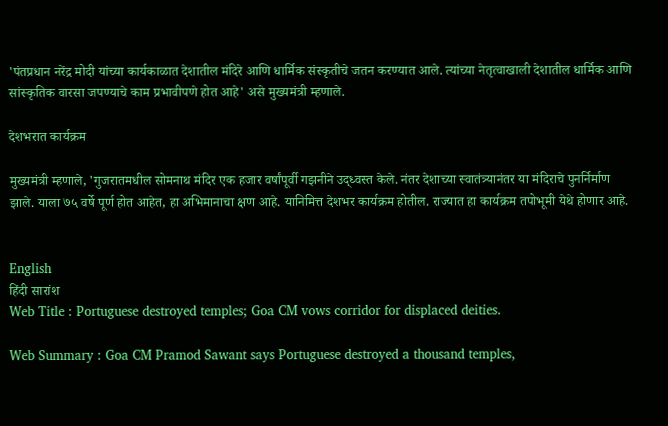'पंतप्रधान नरेंद्र मोदी यांच्या कार्यकाळात देशातील मंदिरे आणि धार्मिक संस्कृतीचे जतन करण्यात आले. त्यांच्या नेतृत्वाखाली देशातील धार्मिक आणि सांस्कृतिक वारसा जपण्याचे काम प्रभावीपणे होत आहे' असे मुख्यमंत्री म्हणाले.

देशभरात कार्यक्रम

मुख्यमंत्री म्हणाले, 'गुजरातमधील सोमनाथ मंदिर एक हजार वर्षांपूर्वी गझनीने उद्ध्वस्त केले. नंतर देशाच्या स्वातंत्र्यानंतर या मंदिराचे पुनर्निर्माण झाले. याला ७५ वर्षे पूर्ण होत आहेत, हा अभिमानाचा क्षण आहे. यानिमित्त देशभर कार्यक्रम होतील. राज्यात हा कार्यक्रम तपोभूमी येथे होणार आहे.


English
हिंदी सारांश
Web Title : Portuguese destroyed temples; Goa CM vows corridor for displaced deities.

Web Summary : Goa CM Pramod Sawant says Portuguese destroyed a thousand temples,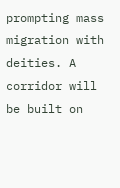prompting mass migration with deities. A corridor will be built on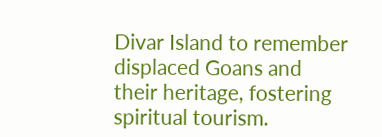Divar Island to remember displaced Goans and their heritage, fostering spiritual tourism.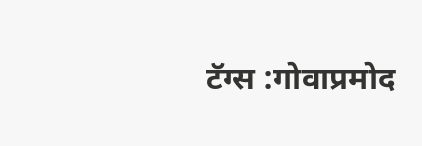टॅग्स :गोवाप्रमोद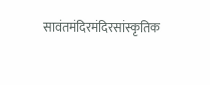सावंतमंदिरमंदिरसांस्कृतिक